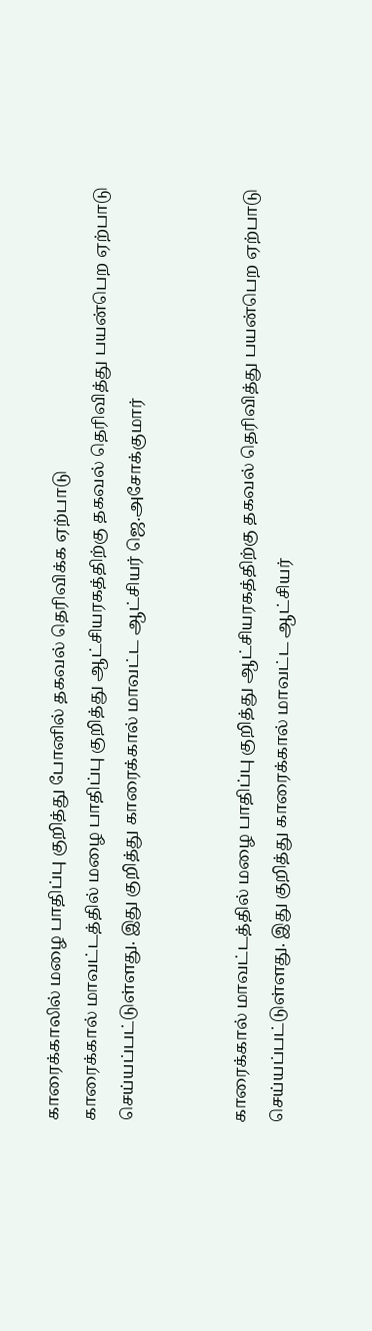காரைக்காலில் மழை பாதிப்பு குறித்து போனில் தகவல் தெரிவிக்க ஏற்பாடு
காரைக்கால் மாவட்டத்தில் மழை பாதிப்பு குறித்து ஆட்சியரகத்திற்கு தகவல் தெரிவித்து பயன்பெற ஏற்பாடு செய்யப்பட்டுள்ளது. இது குறித்து காரைக்கால் மாவட்ட ஆட்சியர் ஜெ.அசோக்குமார்


காரைக்கால் மாவட்டத்தில் மழை பாதிப்பு குறித்து ஆட்சியரகத்திற்கு தகவல் தெரிவித்து பயன்பெற ஏற்பாடு செய்யப்பட்டுள்ளது. இது குறித்து காரைக்கால் மாவட்ட ஆட்சியர்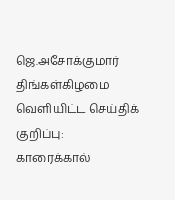ஜெ.அசோக்குமார் திங்கள்கிழமை வெளியிட்ட செய்திக் குறிப்பு:
காரைக்கால்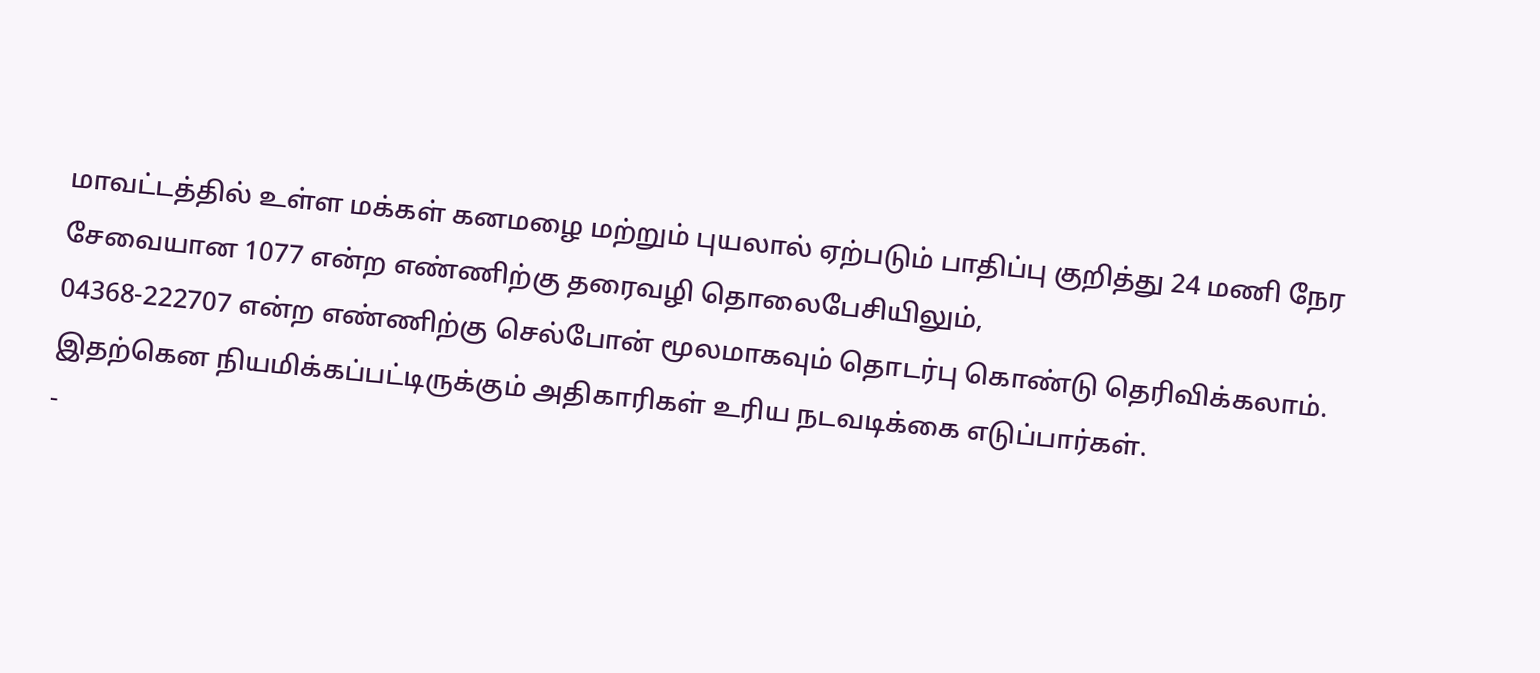மாவட்டத்தில் உள்ள மக்கள் கனமழை மற்றும் புயலால் ஏற்படும் பாதிப்பு குறித்து 24 மணி நேர சேவையான 1077 என்ற எண்ணிற்கு தரைவழி தொலைபேசியிலும்,
04368-222707 என்ற எண்ணிற்கு செல்போன் மூலமாகவும் தொடர்பு கொண்டு தெரிவிக்கலாம்.
இதற்கென நியமிக்கப்பட்டிருக்கும் அதிகாரிகள் உரிய நடவடிக்கை எடுப்பார்கள்.
-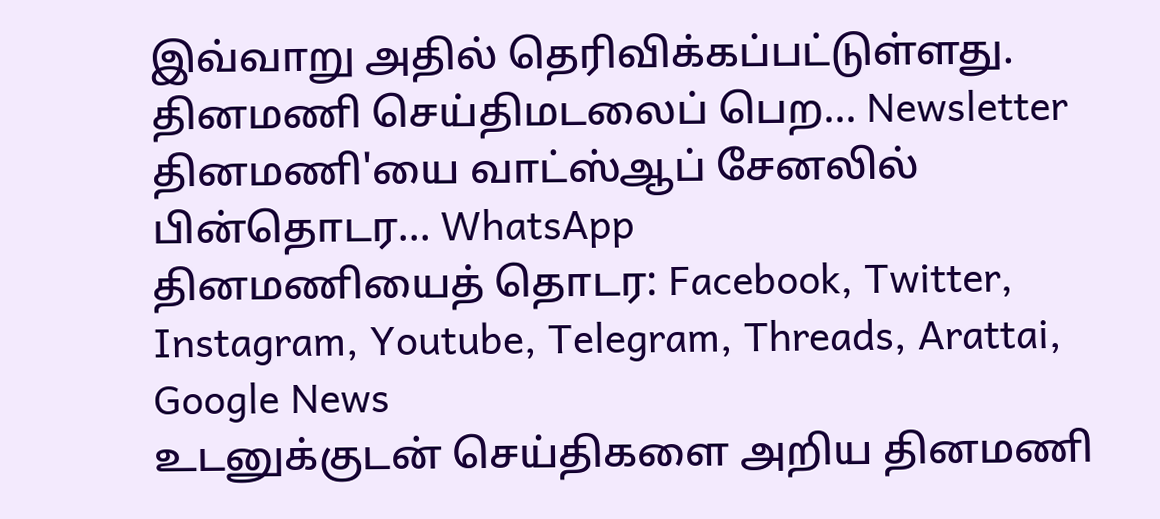இவ்வாறு அதில் தெரிவிக்கப்பட்டுள்ளது.
தினமணி செய்திமடலைப் பெற... Newsletter
தினமணி'யை வாட்ஸ்ஆப் சேனலில் பின்தொடர... WhatsApp
தினமணியைத் தொடர: Facebook, Twitter, Instagram, Youtube, Telegram, Threads, Arattai, Google News
உடனுக்குடன் செய்திகளை அறிய தினமணி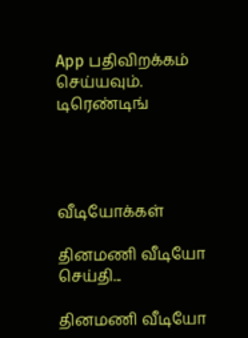App பதிவிறக்கம் செய்யவும்.
டிரெண்டிங்




வீடியோக்கள்

தினமணி வீடியோ செய்தி...

தினமணி வீடியோ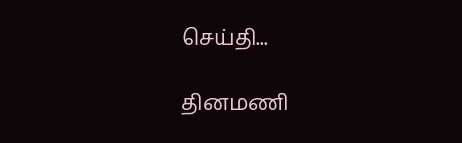செய்தி...

தினமணி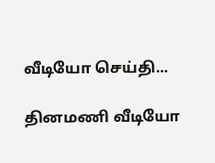வீடியோ செய்தி...

தினமணி வீடியோ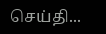செய்தி...